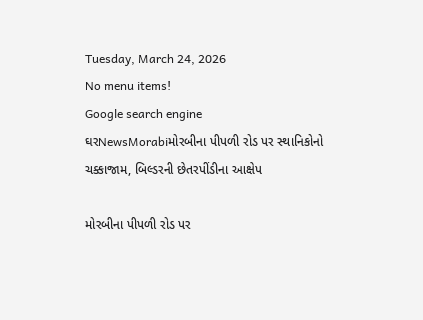Tuesday, March 24, 2026
No menu items!
Google search engine
ઘરNewsMorabiમોરબીના પીપળી રોડ પર સ્થાનિકોનો ચક્કાજામ, બિલ્ડરની છેતરપીંડીના આક્ષેપ

મોરબીના પીપળી રોડ પર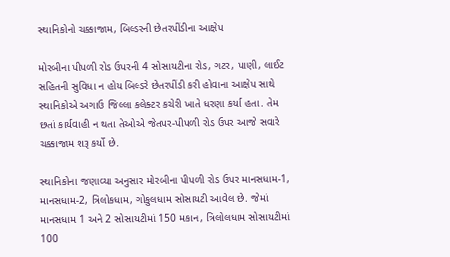સ્થાનિકોનો ચક્કાજામ, બિલ્ડરની છેતરપીંડીના આક્ષેપ

મોરબીના પીપળી રોડ ઉપરની 4 સોસાયટીના રોડ, ગટર, પાણી, લાઈટ સહિતની સુવિધા ન હોય બિલ્ડરે છેતરપીંડી કરી હોવાના આક્ષેપ સાથે સ્થાનિકોએ અગાઉ જિલ્લા કલેક્ટર કચેરી ખાતે ધરણા કર્યા હતા. તેમ છતાં કાર્યવાહી ન થતા તેઓએ જેતપર-પીપળી રોડ ઉપર આજે સવારે ચક્કાજામ શરૂ કર્યો છે.

સ્થાનિકોના જણાવ્યા અનુસાર મોરબીના પીપળી રોડ ઉપર માનસધામ-1, માનસધામ-2, ત્રિલોકધામ, ગોકુલધામ સોસાયટી આવેલ છે. જેમાં માનસધામ 1 અને 2 સોસાયટીમાં 150 મકાન, ત્રિલોલધામ સોસાયટીમાં 100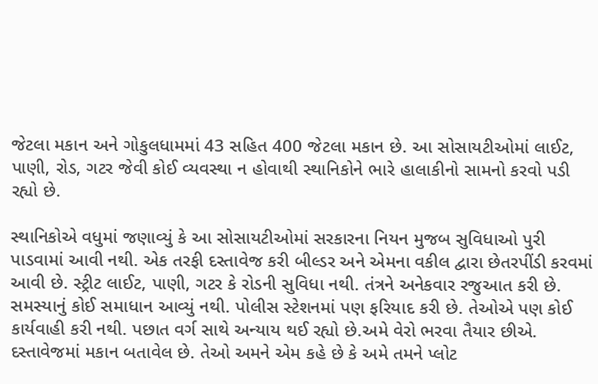જેટલા મકાન અને ગોકુલધામમાં 43 સહિત 400 જેટલા મકાન છે. આ સોસાયટીઓમાં લાઈટ, પાણી, રોડ, ગટર જેવી કોઈ વ્યવસ્થા ન હોવાથી સ્થાનિકોને ભારે હાલાકીનો સામનો કરવો પડી રહ્યો છે.

સ્થાનિકોએ વધુમાં જણાવ્યું કે આ સોસાયટીઓમાં સરકારના નિયન મુજબ સુવિધાઓ પુરી પાડવામાં આવી નથી. એક તરફી દસ્તાવેજ કરી બીલ્ડર અને એમના વકીલ દ્વારા છેતરપીંડી કરવમાં આવી છે. સ્ટ્રીટ લાઈટ, પાણી, ગટર કે રોડની સુવિધા નથી. તંત્રને અનેકવાર રજુઆત કરી છે. સમસ્યાનું કોઈ સમાધાન આવ્યું નથી. પોલીસ સ્ટેશનમાં પણ ફરિયાદ કરી છે. તેઓએ પણ કોઈ કાર્યવાહી કરી નથી. પછાત વર્ગ સાથે અન્યાય થઈ રહ્યો છે.અમે વેરો ભરવા તૈયાર છીએ. દસ્તાવેજમાં મકાન બતાવેલ છે. તેઓ અમને એમ કહે છે કે અમે તમને પ્લોટ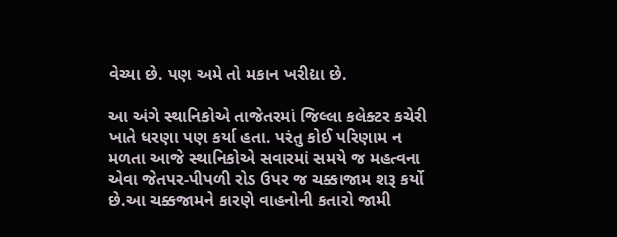વેચ્યા છે. પણ અમે તો મકાન ખરીદ્યા છે.

આ અંગે સ્થાનિકોએ તાજેતરમાં જિલ્લા કલેક્ટર કચેરી ખાતે ધરણા પણ કર્યા હતા. પરંતુ કોઈ પરિણામ ન મળતા આજે સ્થાનિકોએ સવારમાં સમયે જ મહત્વના એવા જેતપર-પીપળી રોડ ઉપર જ ચક્કાજામ શરૂ કર્યો છે.આ ચક્કજામને કારણે વાહનોની કતારો જામી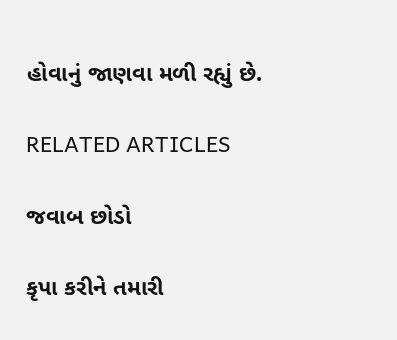હોવાનું જાણવા મળી રહ્યું છે.

RELATED ARTICLES

જવાબ છોડો

કૃપા કરીને તમારી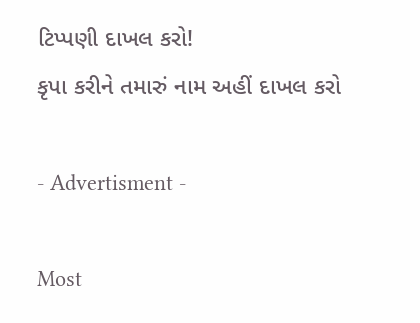ટિપ્પણી દાખલ કરો!
કૃપા કરીને તમારું નામ અહીં દાખલ કરો

- Advertisment -

Most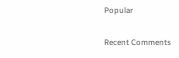Popular

Recent Comments